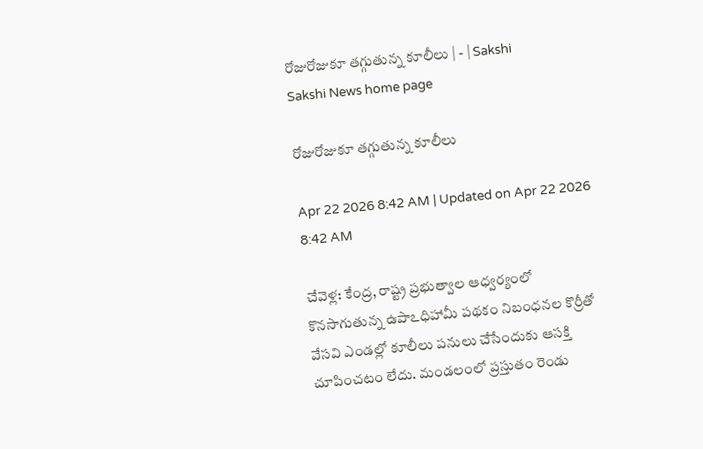రోజురోజుకూ తగ్గుతున్న కూలీలు | - | Sakshi
Sakshi News home page

రోజురోజుకూ తగ్గుతున్న కూలీలు

Apr 22 2026 8:42 AM | Updated on Apr 22 2026 8:42 AM

చేవెళ్ల: కేంద్ర, రాష్ట్ర ప్రభుత్వాల ఆధ్వర్యంలో కొనసాగుతున్న ఉపాఽధిహామీ పథకం నిబంధనల కొర్రీతో వేసవి ఎండల్లో కూలీలు పనులు చేసేందుకు ఆసక్తి చూపించటం లేదు. మండలంలో ప్రస్తుతం రెండు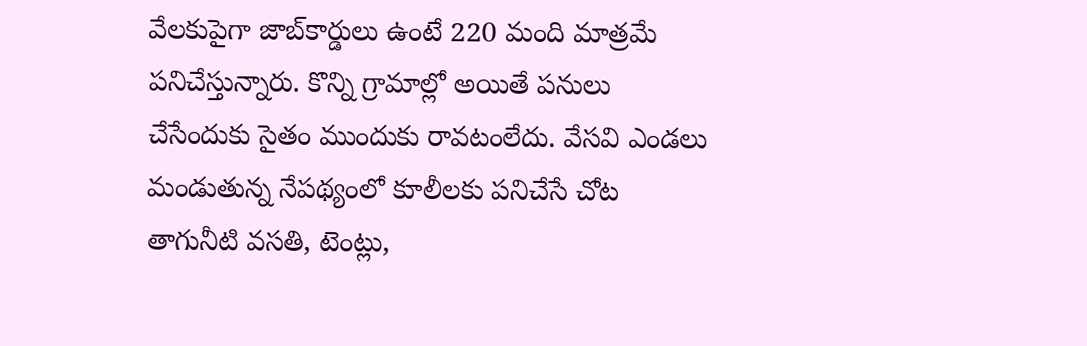వేలకుపైగా జాబ్‌కార్డులు ఉంటే 220 మంది మాత్రమే పనిచేస్తున్నారు. కొన్ని గ్రామాల్లో అయితే పనులు చేసేందుకు సైతం ముందుకు రావటంలేదు. వేసవి ఎండలు మండుతున్న నేపథ్యంలో కూలీలకు పనిచేసే చోట తాగునీటి వసతి, టెంట్లు,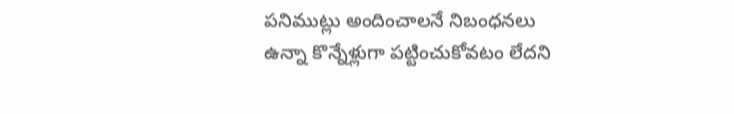పనిముట్లు అందించాలనే నిబంధనలు ఉన్నా కొన్నేళ్లుగా పట్టించుకోవటం లేదని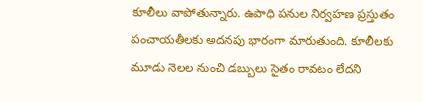కూలీలు వాపోతున్నారు. ఉపాధి పనుల నిర్వహణ ప్రస్తుతం పంచాయతీలకు అదనపు భారంగా మారుతుంది. కూలీలకు మూడు నెలల నుంచి డబ్బులు సైతం రావటం లేదని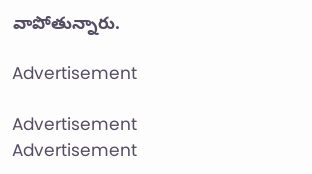వాపోతున్నారు.

Advertisement

Advertisement
Advertisement